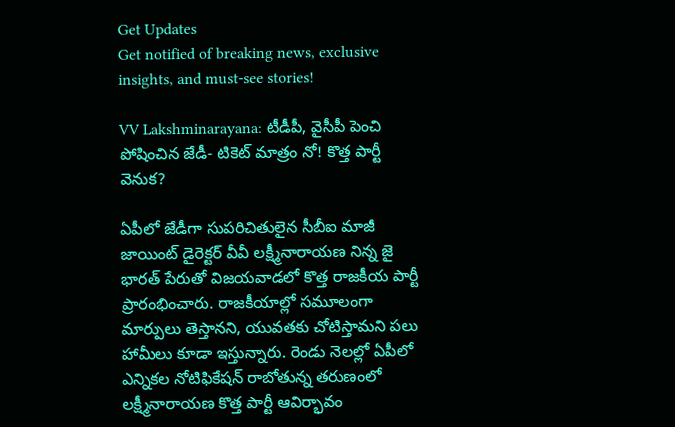Get Updates
Get notified of breaking news, exclusive insights, and must-see stories!

VV Lakshminarayana: టీడీపీ, వైసీపీ పెంచి పోషించిన జేడీ- టికెట్ మాత్రం నో! కొత్త పార్టీ వెనుక?

ఏపీలో జేడీగా సుపరిచితులైన సీబీఐ మాజీ జాయింట్ డైరెక్టర్ వీవీ లక్ష్మీనారాయణ నిన్న జై భారత్ పేరుతో విజయవాడలో కొత్త రాజకీయ పార్టీ ప్రారంభించారు. రాజకీయాల్లో సమూలంగా మార్పులు తెస్తానని, యువతకు చోటిస్తామని పలు హామీలు కూడా ఇస్తున్నారు. రెండు నెలల్లో ఏపీలో ఎన్నికల నోటిఫికేషన్ రాబోతున్న తరుణంలో లక్ష్మీనారాయణ కొత్త పార్టీ ఆవిర్భావం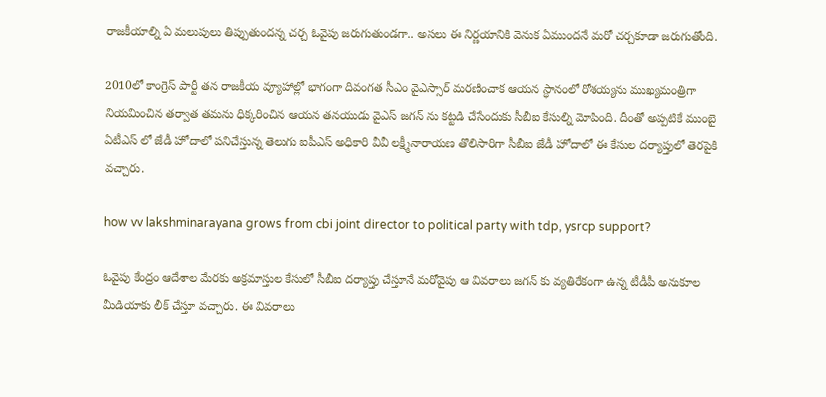రాజకీయాల్ని ఏ మలుపులు తిప్పుతుందన్న చర్చ ఓవైపు జరుగుతుండగా.. అసలు ఈ నిర్ణయానికి వెనుక ఏముందనే మరో చర్చకూడా జరుగుతోంది.

2010లో కాంగ్రెస్ పార్టీ తన రాజకీయ వ్యూహాల్లో భాగంగా దివంగత సీఎం వైఎస్సార్ మరణించాక ఆయన స్ధానంలో రోశయ్యను ముఖ్యమంత్రిగా నియమించిన తర్వాత తమను ధిక్కరించిన ఆయన తనయుడు వైఎస్ జగన్ ను కట్టడి చేసేందుకు సీబీఐ కేసుల్ని మోపింది. దీంతో అప్పటికే ముంబై ఏటీఎస్ లో జేడీ హోదాలో పనిచేస్తున్న తెలుగు ఐపీఎస్ అధికారి వీవీ లక్ష్మీనారాయణ తొలిసారిగా సీబీఐ జేడీ హోదాలో ఈ కేసుల దర్యాప్తులో తెరపైకి వచ్చారు.

how vv lakshminarayana grows from cbi joint director to political party with tdp, ysrcp support?

ఓవైపు కేంద్రం ఆదేశాల మేరకు అక్రమాస్తుల కేసులో సీబీఐ దర్యాప్తు చేస్తూనే మరోవైపు ఆ వివరాలు జగన్ కు వ్యతిరేకంగా ఉన్న టీడీపీ అనుకూల మీడియాకు లీక్ చేస్తూ వచ్చారు. ఈ వివరాలు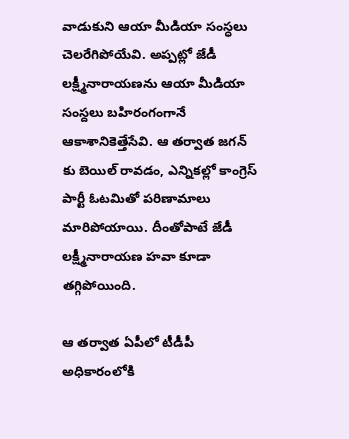వాడుకుని ఆయా మీడియా సంస్ధలు చెలరేగిపోయేవి. అప్పట్లో జేడీ లక్ష్మీనారాయణను ఆయా మీడియా సంస్దలు బహిరంగంగానే ఆకాశానికెత్తేసేవి. ఆ తర్వాత జగన్ కు బెయిల్ రావడం, ఎన్నికల్లో కాంగ్రెస్ పార్టీ ఓటమితో పరిణామాలు మారిపోయాయి. దీంతోపాటే జేడీ లక్ష్మీనారాయణ హవా కూడా తగ్గిపోయింది.

ఆ తర్వాత ఏపీలో టీడీపీ అధికారంలోకి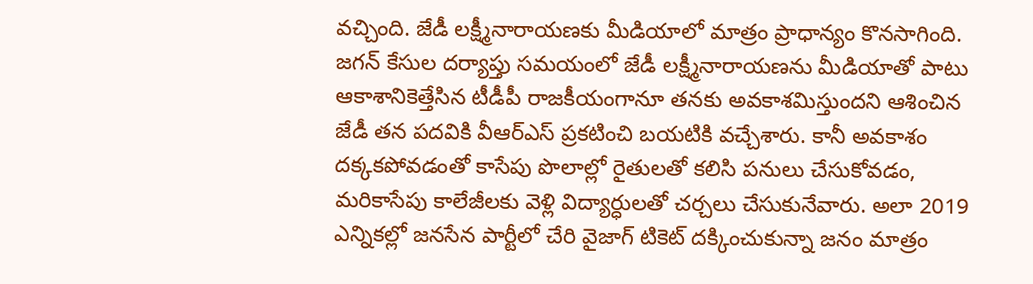వచ్చింది. జేడీ లక్ష్మీనారాయణకు మీడియాలో మాత్రం ప్రాధాన్యం కొనసాగింది. జగన్ కేసుల దర్యాప్తు సమయంలో జేడీ లక్ష్మీనారాయణను మీడియాతో పాటు ఆకాశానికెత్తేసిన టీడీపీ రాజకీయంగానూ తనకు అవకాశమిస్తుందని ఆశించిన జేడీ తన పదవికి వీఆర్ఎస్ ప్రకటించి బయటికి వచ్చేశారు. కానీ అవకాశం దక్కకపోవడంతో కాసేపు పొలాల్లో రైతులతో కలిసి పనులు చేసుకోవడం, మరికాసేపు కాలేజీలకు వెళ్లి విద్యార్ధులతో చర్చలు చేసుకునేవారు. అలా 2019 ఎన్నికల్లో జనసేన పార్టీలో చేరి వైజాగ్ టికెట్ దక్కించుకున్నా జనం మాత్రం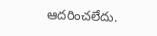ఆదరించలేదు.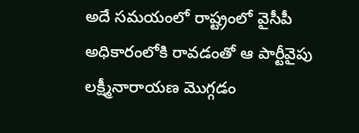అదే సమయంలో రాష్ట్రంలో వైసీపీ అధికారంలోకి రావడంతో ఆ పార్టీవైపు లక్ష్మీనారాయణ మొగ్గడం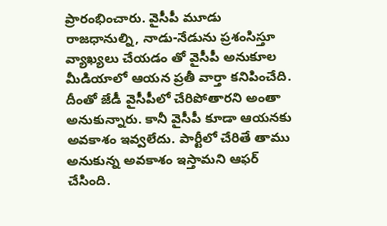ప్రారంభించారు. వైసీపీ మూడు రాజధానుల్ని, నాడు-నేడును ప్రశంసిస్తూ వ్యాఖ్యలు చేయడం తో వైసీపీ అనుకూల మీడియాలో ఆయన ప్రతీ వార్తా కనిపించేది. దీంతో జేడీ వైసీపీలో చేరిపోతారని అంతా అనుకున్నారు. కానీ వైసీపీ కూడా ఆయనకు అవకాశం ఇవ్వలేదు. పార్టీలో చేరితే తాము అనుకున్న అవకాశం ఇస్తామని ఆఫర్ చేసింది.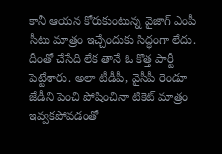కానీ ఆయన కోరుకుంటున్న వైజాగ్ ఎంపీ సీటు మాత్రం ఇచ్చేందుకు సిద్ధంగా లేదు. దీంతో చేసేది లేక తానే ఓ కొత్త పార్టీ పెట్టేశారు. అలా టీడీపీ, వైసీపీ రెండూ జేడీని పెంచి పోషించినా టికెట్ మాత్రం ఇవ్వకపోవడంతో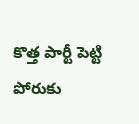కొత్త పార్టీ పెట్టి పోరుకు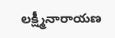లక్ష్మీనారాయణ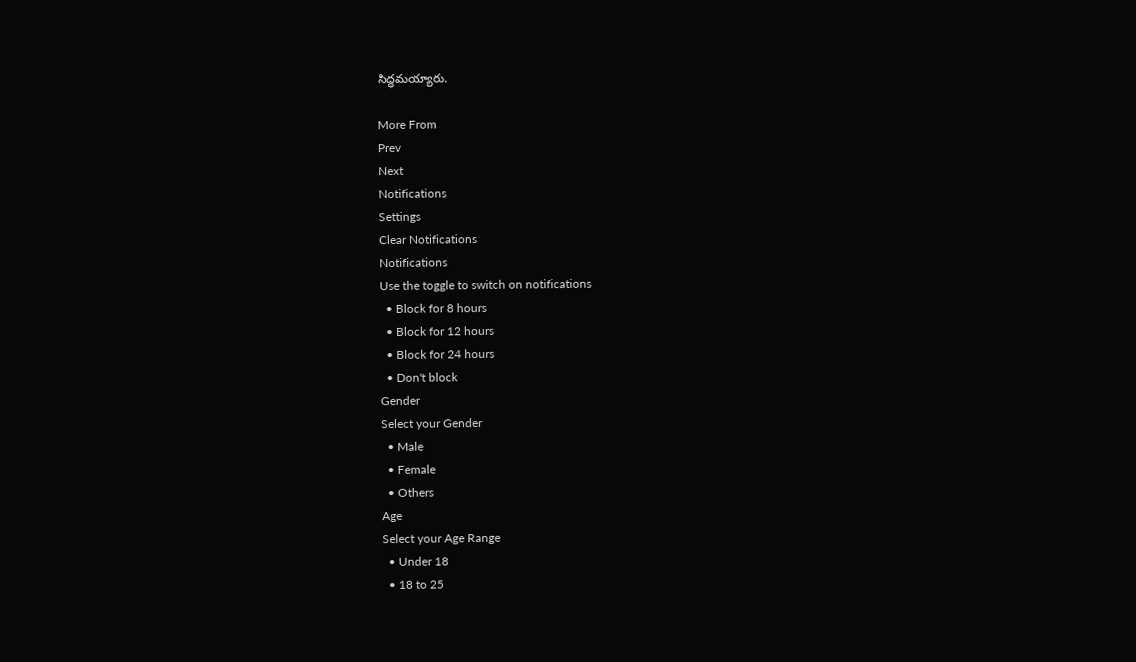సిద్ధమయ్యారు.

More From
Prev
Next
Notifications
Settings
Clear Notifications
Notifications
Use the toggle to switch on notifications
  • Block for 8 hours
  • Block for 12 hours
  • Block for 24 hours
  • Don't block
Gender
Select your Gender
  • Male
  • Female
  • Others
Age
Select your Age Range
  • Under 18
  • 18 to 25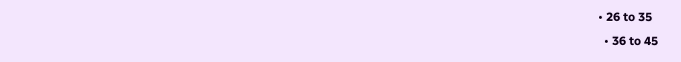• 26 to 35
  • 36 to 45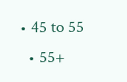• 45 to 55
  • 55+